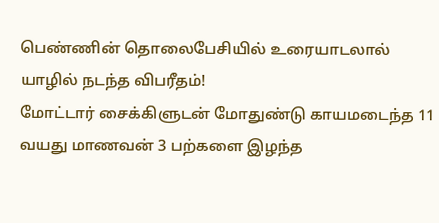பெண்ணின் தொலைபேசியில் உரையாடலால் யாழில் நடந்த விபரீதம்!
மோட்டார் சைக்கிளுடன் மோதுண்டு காயமடைந்த 11 வயது மாணவன் 3 பற்களை இழந்த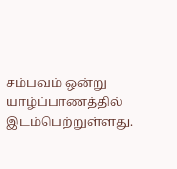சம்பவம் ஒன்று யாழ்ப்பாணத்தில் இடம்பெற்றுள்ளது.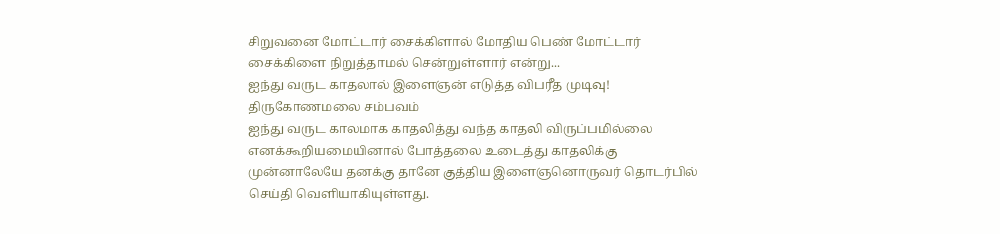சிறுவனை மோட்டார் சைக்கிளால் மோதிய பெண் மோட்டார் சைக்கிளை நிறுத்தாமல் சென்றுள்ளார் என்று...
ஐந்து வருட காதலால் இளைஞன் எடுத்த விபரீத முடிவு! திருகோணமலை சம்பவம்
ஐந்து வருட காலமாக காதலித்து வந்த காதலி விருப்பமில்லை எனக்கூறியமையினால் போத்தலை உடைத்து காதலிக்கு முன்னாலேயே தனக்கு தானே குத்திய இளைஞனொருவர் தொடர்பில் செய்தி வெளியாகியுள்ளது.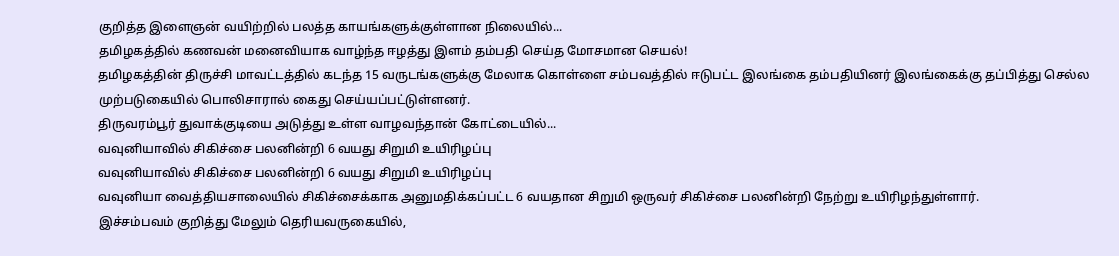குறித்த இளைஞன் வயிற்றில் பலத்த காயங்களுக்குள்ளான நிலையில்...
தமிழகத்தில் கணவன் மனைவியாக வாழ்ந்த ஈழத்து இளம் தம்பதி செய்த மோசமான செயல்!
தமிழகத்தின் திருச்சி மாவட்டத்தில் கடந்த 15 வருடங்களுக்கு மேலாக கொள்ளை சம்பவத்தில் ஈடுபட்ட இலங்கை தம்பதியினர் இலங்கைக்கு தப்பித்து செல்ல முற்படுகையில் பொலிசாரால் கைது செய்யப்பட்டுள்ளனர்.
திருவரம்பூர் துவாக்குடியை அடுத்து உள்ள வாழவந்தான் கோட்டையில்...
வவுனியாவில் சிகிச்சை பலனின்றி 6 வயது சிறுமி உயிரிழப்பு
வவுனியாவில் சிகிச்சை பலனின்றி 6 வயது சிறுமி உயிரிழப்பு
வவுனியா வைத்தியசாலையில் சிகிச்சைக்காக அனுமதிக்கப்பட்ட 6 வயதான சிறுமி ஒருவர் சிகிச்சை பலனின்றி நேற்று உயிரிழந்துள்ளார்.
இச்சம்பவம் குறித்து மேலும் தெரியவருகையில்,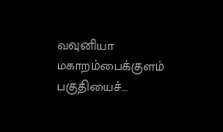வவுனியா மகாறம்பைக்குளம் பகுதியைச்...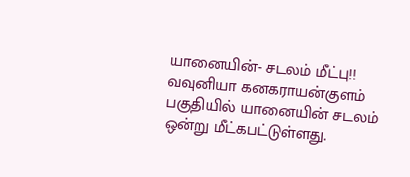யானையின்- சடலம் மீட்பு!!
வவுனியா கனகராயன்குளம் பகுதியில் யானையின் சடலம் ஒன்று மீட்கபட்டுள்ளது.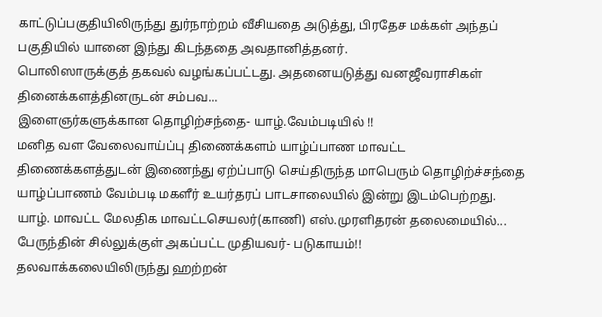காட்டுப்பகுதியிலிருந்து துர்நாற்றம் வீசியதை அடுத்து, பிரதேச மக்கள் அந்தப் பகுதியில் யானை இந்து கிடந்ததை அவதானித்தனர்.
பொலிஸாருக்குத் தகவல் வழங்கப்பட்டது. அதனையடுத்து வனஜீவராசிகள் தினைக்களத்தினருடன் சம்பவ...
இளைஞர்களுக்கான தொழிற்சந்தை- யாழ்.வேம்படியில் !!
மனித வள வேலைவாய்ப்பு திணைக்களம் யாழ்ப்பாண மாவட்ட திணைக்களத்துடன் இணைந்து ஏற்ப்பாடு செய்திருந்த மாபெரும் தொழிற்ச்சந்தை யாழ்ப்பாணம் வேம்படி மகளீர் உயர்தரப் பாடசாலையில் இன்று இடம்பெற்றது.
யாழ். மாவட்ட மேலதிக மாவட்டசெயலர்(காணி) எஸ்.முரளிதரன் தலைமையில்...
பேருந்தின் சில்லுக்குள் அகப்பட்ட முதியவர்- படுகாயம்!!
தலவாக்கலையிலிருந்து ஹற்றன்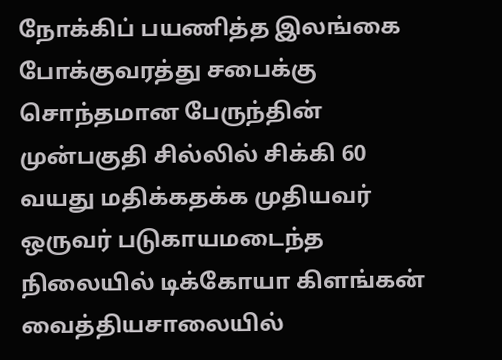நோக்கிப் பயணித்த இலங்கை போக்குவரத்து சபைக்கு சொந்தமான பேருந்தின் முன்பகுதி சில்லில் சிக்கி 60 வயது மதிக்கதக்க முதியவர் ஒருவர் படுகாயமடைந்த நிலையில் டிக்கோயா கிளங்கன் வைத்தியசாலையில்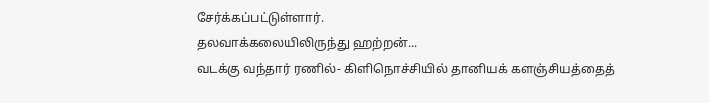சேர்க்கப்பட்டுள்ளார்.
தலவாக்கலையிலிருந்து ஹற்றன்...
வடக்கு வந்தார் ரணில்- கிளிநொச்சியில் தானியக் களஞ்சியத்தைத்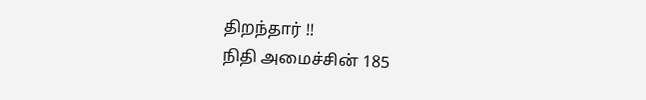திறந்தார் !!
நிதி அமைச்சின் 185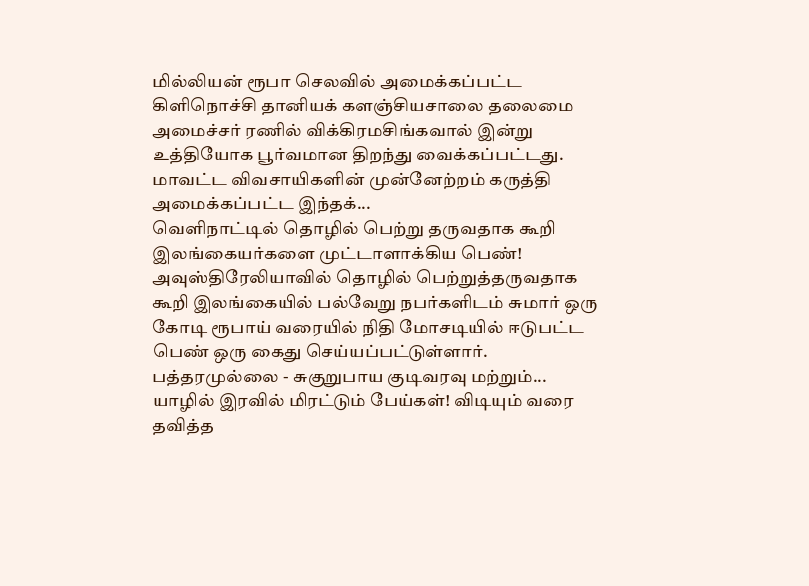மில்லியன் ரூபா செலவில் அமைக்கப்பட்ட கிளிநொச்சி தானியக் களஞ்சியசாலை தலைமை அமைச்சர் ரணில் விக்கிரமசிங்கவால் இன்று உத்தியோக பூர்வமான திறந்து வைக்கப்பட்டது.
மாவட்ட விவசாயிகளின் முன்னேற்றம் கருத்தி அமைக்கப்பட்ட இந்தக்...
வெளிநாட்டில் தொழில் பெற்று தருவதாக கூறி இலங்கையர்களை முட்டாளாக்கிய பெண்!
அவுஸ்திரேலியாவில் தொழில் பெற்றுத்தருவதாக கூறி இலங்கையில் பல்வேறு நபர்களிடம் சுமார் ஒரு கோடி ரூபாய் வரையில் நிதி மோசடியில் ஈடுபட்ட பெண் ஒரு கைது செய்யப்பட்டுள்ளார்.
பத்தரமுல்லை - சுகுறுபாய குடிவரவு மற்றும்...
யாழில் இரவில் மிரட்டும் பேய்கள்! விடியும் வரை தவித்த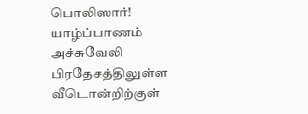பொலிஸார்!
யாழ்ப்பாணம் அச்சுவேலி பிரதேசத்திலுள்ள வீடொன்றிற்குள்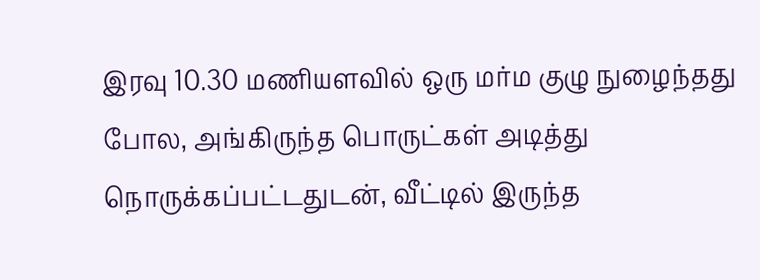இரவு 10.30 மணியளவில் ஒரு மர்ம குழு நுழைந்தது போல, அங்கிருந்த பொருட்கள் அடித்து நொருக்கப்பட்டதுடன், வீட்டில் இருந்த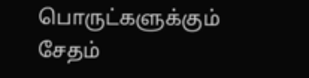பொருட்களுக்கும் சேதம்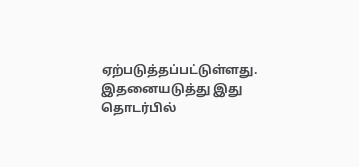ஏற்படுத்தப்பட்டுள்ளது.
இதனையடுத்து இது தொடர்பில்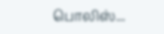பொலிஸ்...